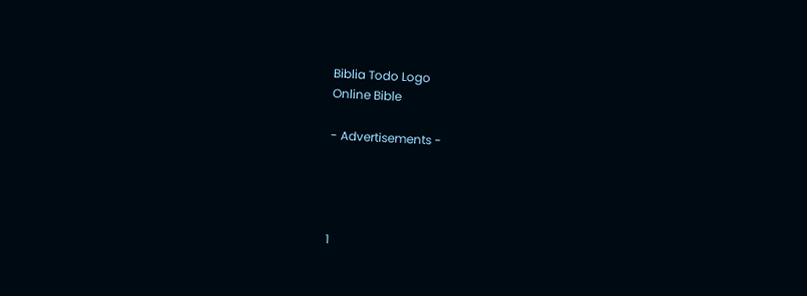Biblia Todo Logo
Online Bible

- Advertisements -




1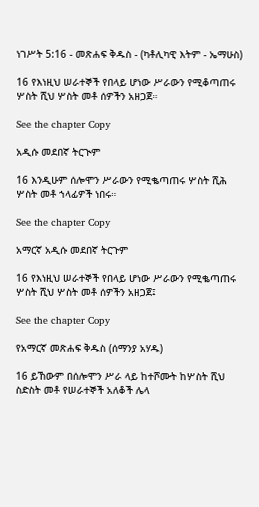ነገሥት 5:16 - መጽሐፍ ቅዱስ - (ካቶሊካዊ እትም - ኤማሁስ)

16 የእነዚህ ሠራተኞች የበላይ ሆነው ሥራውን የሚቆጣጠሩ ሦስት ሺህ ሦስት መቶ ሰዎችን አዘጋጀ።

See the chapter Copy

አዲሱ መደበኛ ትርጒም

16 እንዲሁም ሰሎሞን ሥራውን የሚቈጣጠሩ ሦስት ሺሕ ሦስት መቶ ኀላፊዎች ነበሩ።

See the chapter Copy

አማርኛ አዲሱ መደበኛ ትርጉም

16 የእነዚህ ሠራተኞች የበላይ ሆነው ሥራውን የሚቈጣጠሩ ሦስት ሺህ ሦስት መቶ ሰዎችን አዘጋጀ፤

See the chapter Copy

የአማርኛ መጽሐፍ ቅዱስ (ሰማንያ አሃዱ)

16 ይኸውም በሰሎሞን ሥራ ላይ ከተሾሙት ከሦስት ሺህ ስድስት መቶ የሠራተኞች አለቆች ሌላ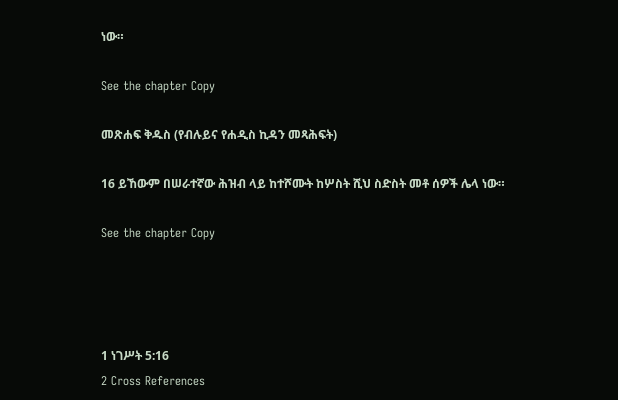ነው።

See the chapter Copy

መጽሐፍ ቅዱስ (የብሉይና የሐዲስ ኪዳን መጻሕፍት)

16 ይኸውም በሠራተኛው ሕዝብ ላይ ከተሾሙት ከሦስት ሺህ ስድስት መቶ ሰዎች ሌላ ነው።

See the chapter Copy




1 ነገሥት 5:16
2 Cross References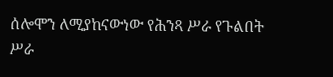ሰሎሞን ለሚያከናውነው የሕንጻ ሥራ የጉልበት ሥራ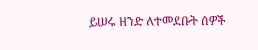ይሠሩ ዘንድ ለተመደቡት ሰዎች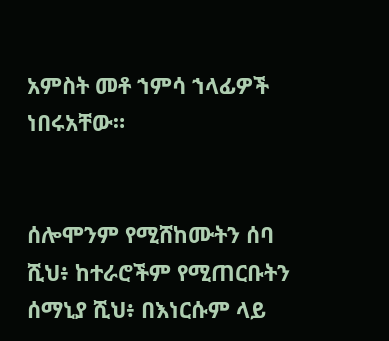አምስት መቶ ኀምሳ ኀላፊዎች ነበሩአቸው።


ሰሎሞንም የሚሸከሙትን ሰባ ሺህ፥ ከተራሮችም የሚጠርቡትን ሰማኒያ ሺህ፥ በእነርሱም ላይ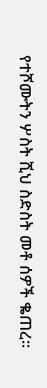የተሾሙትን ሦስት ሺህ ስድስት መቶ ሰዎች ቈጠረ።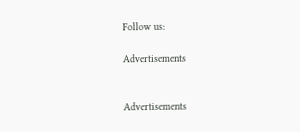Follow us:

Advertisements


Advertisements